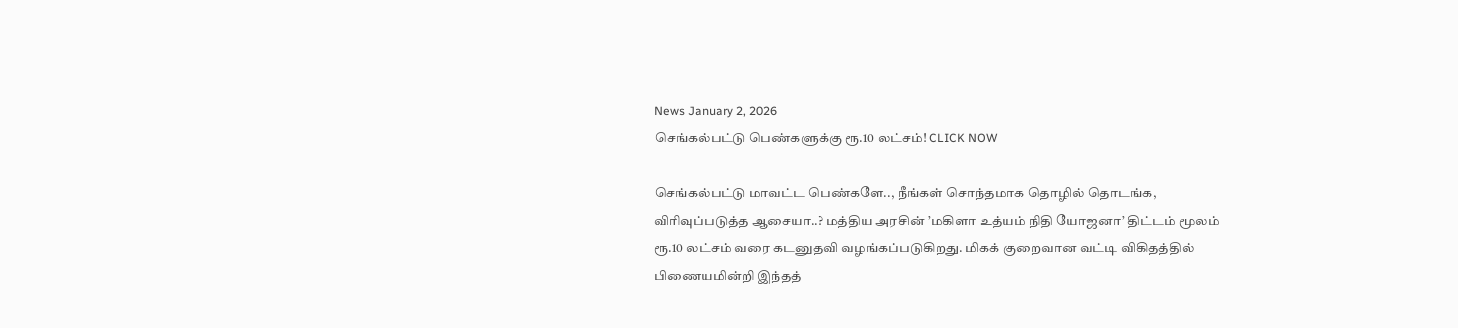News January 2, 2026
செங்கல்பட்டு பெண்களுக்கு ரூ.10 லட்சம்! CLICK NOW

செங்கல்பட்டு மாவட்ட பெண்களே.., நீங்கள் சொந்தமாக தொழில் தொடங்க, விரிவுப்படுத்த ஆசையா..? மத்திய அரசின் ’மகிளா உத்யம் நிதி யோஜனா’ திட்டம் மூலம் ரூ.10 லட்சம் வரை கடனுதவி வழங்கப்படுகிறது. மிகக் குறைவான வட்டி விகிதத்தில் பிணையமின்றி இந்தத்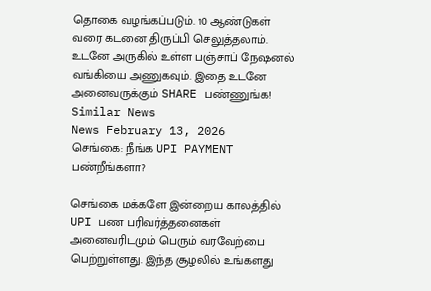தொகை வழங்கப்படும். 10 ஆண்டுகள் வரை கடனை திருப்பி செலுத்தலாம். உடனே அருகில் உள்ள பஞ்சாப் நேஷனல் வங்கியை அணுகவும். இதை உடனே அனைவருக்கும் SHARE பண்ணுங்க!
Similar News
News February 13, 2026
செங்கை: நீங்க UPI PAYMENT பண்றீங்களா?

செங்கை மக்களே இன்றைய காலத்தில் UPI பண பரிவர்த்தனைகள் அனைவரிடமும் பெரும் வரவேற்பை பெற்றுள்ளது. இந்த சூழலில் உங்களது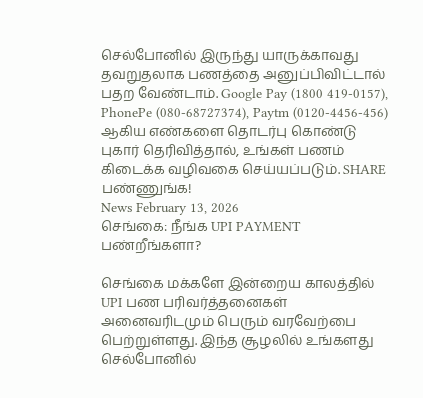செல்போனில் இருந்து யாருக்காவது தவறுதலாக பணத்தை அனுப்பிவிட்டால் பதற வேண்டாம். Google Pay (1800 419-0157), PhonePe (080-68727374), Paytm (0120-4456-456) ஆகிய எண்களை தொடர்பு கொண்டு புகார் தெரிவித்தால், உங்கள் பணம் கிடைக்க வழிவகை செய்யப்படும். SHARE பண்ணுங்க!
News February 13, 2026
செங்கை: நீங்க UPI PAYMENT பண்றீங்களா?

செங்கை மக்களே இன்றைய காலத்தில் UPI பண பரிவர்த்தனைகள் அனைவரிடமும் பெரும் வரவேற்பை பெற்றுள்ளது. இந்த சூழலில் உங்களது செல்போனில்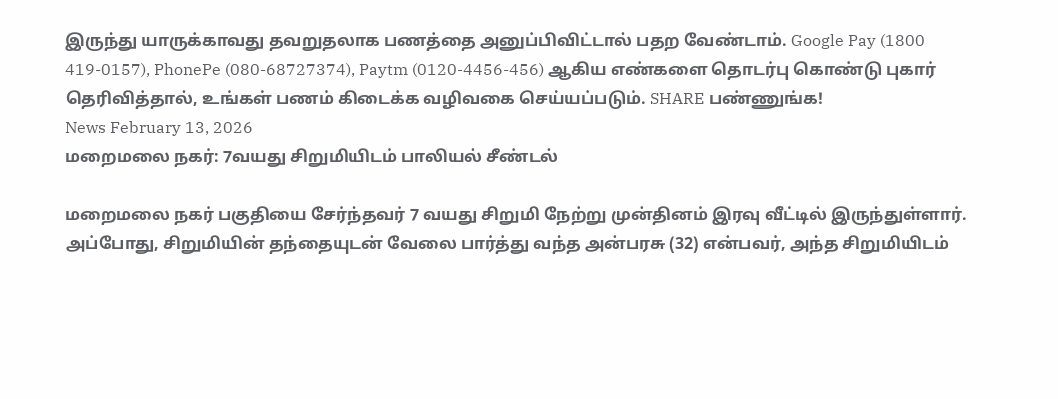இருந்து யாருக்காவது தவறுதலாக பணத்தை அனுப்பிவிட்டால் பதற வேண்டாம். Google Pay (1800 419-0157), PhonePe (080-68727374), Paytm (0120-4456-456) ஆகிய எண்களை தொடர்பு கொண்டு புகார் தெரிவித்தால், உங்கள் பணம் கிடைக்க வழிவகை செய்யப்படும். SHARE பண்ணுங்க!
News February 13, 2026
மறைமலை நகர்: 7வயது சிறுமியிடம் பாலியல் சீண்டல்

மறைமலை நகர் பகுதியை சேர்ந்தவர் 7 வயது சிறுமி நேற்று முன்தினம் இரவு வீட்டில் இருந்துள்ளார். அப்போது, சிறுமியின் தந்தையுடன் வேலை பார்த்து வந்த அன்பரசு (32) என்பவர், அந்த சிறுமியிடம்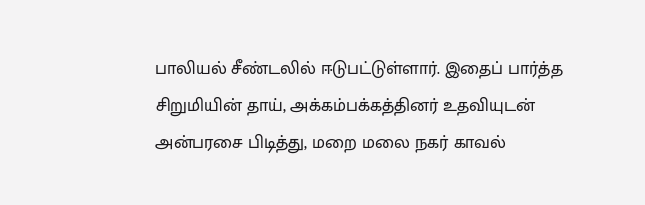பாலியல் சீண்டலில் ஈடுபட்டுள்ளார். இதைப் பார்த்த சிறுமியின் தாய், அக்கம்பக்கத்தினர் உதவியுடன் அன்பரசை பிடித்து, மறை மலை நகர் காவல்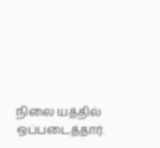நிலை யத்தில் ஒப்படைத்தார்.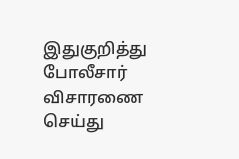இதுகுறித்து போலீசார் விசாரணை செய்து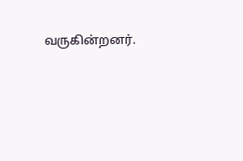வருகின்றனர்.